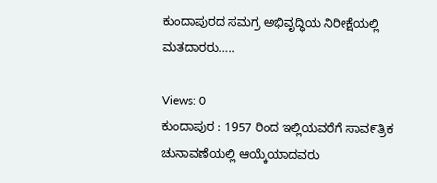ಕುಂದಾಪುರದ ಸಮಗ್ರ ಅಭಿವೃದ್ಧಿಯ ನಿರೀಕ್ಷೆಯಲ್ಲಿ ಮತದಾರರು…..

Views: 0
ಕುಂದಾಪುರ : 1957 ರಿಂದ ಇಲ್ಲಿಯವರೆಗೆ ಸಾವ೯ತ್ರಿಕ ಚುನಾವಣೆಯಲ್ಲಿ ಆಯ್ಕೆಯಾದವರು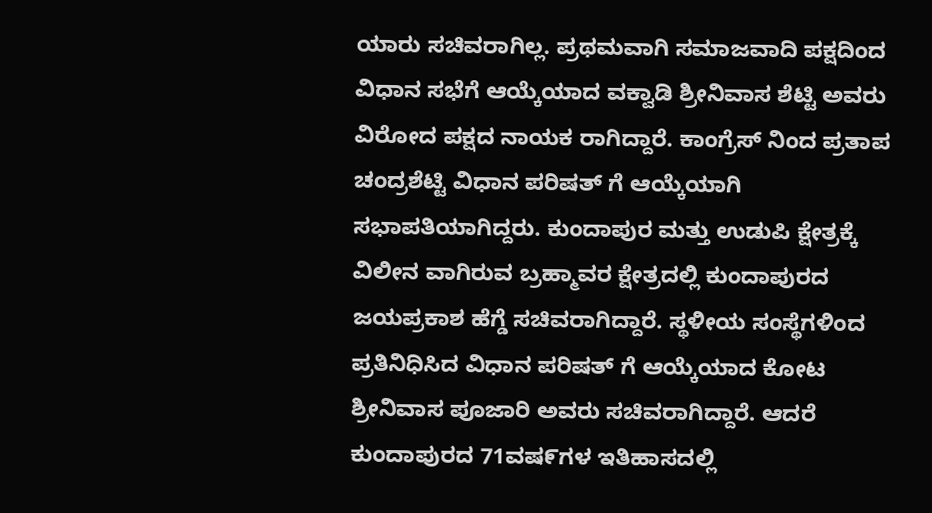ಯಾರು ಸಚಿವರಾಗಿಲ್ಲ. ಪ್ರಥಮವಾಗಿ ಸಮಾಜವಾದಿ ಪಕ್ಷದಿಂದ ವಿಧಾನ ಸಭೆಗೆ ಆಯ್ಕೆಯಾದ ವಕ್ವಾಡಿ ಶ್ರೀನಿವಾಸ ಶೆಟ್ಟಿ ಅವರು ವಿರೋದ ಪಕ್ಷದ ನಾಯಕ ರಾಗಿದ್ದಾರೆ. ಕಾಂಗ್ರೆಸ್ ನಿಂದ ಪ್ರತಾಪ ಚಂದ್ರಶೆಟ್ಟಿ ವಿಧಾನ ಪರಿಷತ್ ಗೆ ಆಯ್ಕೆಯಾಗಿ ಸಭಾಪತಿಯಾಗಿದ್ದರು. ಕುಂದಾಪುರ ಮತ್ತು ಉಡುಪಿ ಕ್ಷೇತ್ರಕ್ಕೆ ವಿಲೀನ ವಾಗಿರುವ ಬ್ರಹ್ಮಾವರ ಕ್ಷೇತ್ರದಲ್ಲಿ ಕುಂದಾಪುರದ ಜಯಪ್ರಕಾಶ ಹೆಗ್ಡೆ ಸಚಿವರಾಗಿದ್ದಾರೆ. ಸ್ಥಳೀಯ ಸಂಸ್ಥೆಗಳಿಂದ ಪ್ರತಿನಿಧಿಸಿದ ವಿಧಾನ ಪರಿಷತ್ ಗೆ ಆಯ್ಕೆಯಾದ ಕೋಟ ಶ್ರೀನಿವಾಸ ಪೂಜಾರಿ ಅವರು ಸಚಿವರಾಗಿದ್ದಾರೆ. ಆದರೆ ಕುಂದಾಪುರದ 71ವಷ೯ಗಳ ಇತಿಹಾಸದಲ್ಲಿ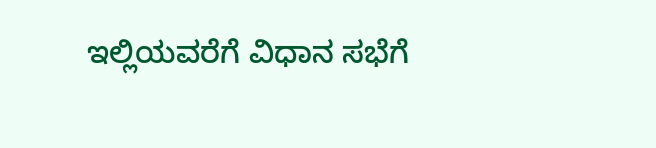ಇಲ್ಲಿಯವರೆಗೆ ವಿಧಾನ ಸಭೆಗೆ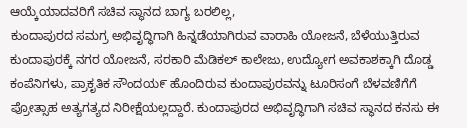ಆಯ್ಕೆಯಾದವರಿಗೆ ಸಚಿವ ಸ್ಥಾನದ ಬಾಗ್ಯ ಬರಲಿಲ್ಲ,
ಕುಂದಾಪುರದ ಸಮಗ್ರ ಅಭಿವೃದ್ಧಿಗಾಗಿ ಹಿನ್ನಡೆಯಾಗಿರುವ ವಾರಾಹಿ ಯೋಜನೆ, ಬೆಳೆಯುತ್ತಿರುವ ಕುಂದಾಪುರಕ್ಕೆ ನಗರ ಯೋಜನೆ, ಸರಕಾರಿ ಮೆಡಿಕಲ್ ಕಾಲೇಜು, ಉದ್ಯೋಗ ಅವಕಾಶಕ್ಕಾಗಿ ದೊಡ್ಡ ಕಂಪೆನಿಗಳು, ಪ್ರಾಕೃತಿಕ ಸೌಂದಯ೯ ಹೊಂದಿರುವ ಕುಂದಾಪುರವನ್ನು ಟೂರಿಸಂಗೆ ಬೆಳವಣಿಗೆಗೆ ಪ್ರೋತ್ಸಾಹ ಅತ್ಯಗತ್ಯದ ನಿರೀಕ್ಷೆಯಲ್ಲದ್ದಾರೆ. ಕುಂದಾಪುರದ ಅಭಿವೃದ್ಧಿಗಾಗಿ ಸಚಿವ ಸ್ಥಾನದ ಕನಸು ಈ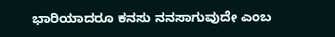ಭಾರಿಯಾದರೂ ಕನಸು ನನಸಾಗುವುದೇ ಎಂಬ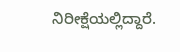ನಿರೀಕ್ಷೆಯಲ್ಲಿದ್ದಾರೆ.